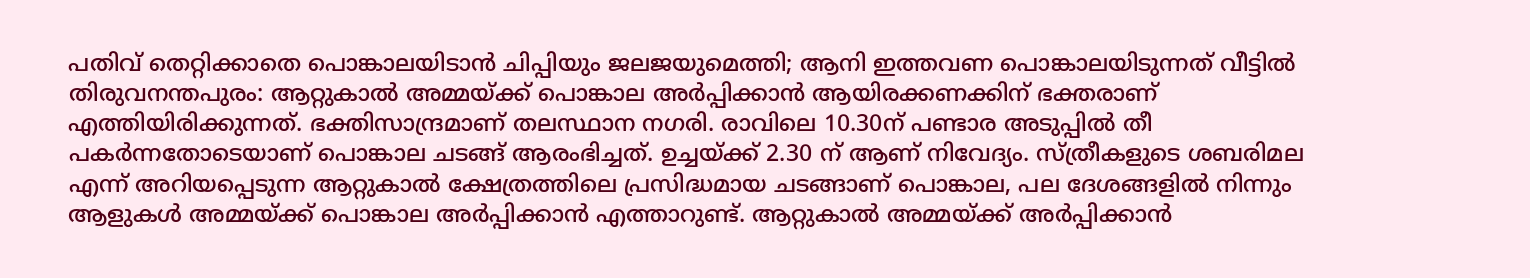പതിവ് തെറ്റിക്കാതെ പൊങ്കാലയിടാൻ ചിപ്പിയും ജലജയുമെത്തി; ആനി ഇത്തവണ പൊങ്കാലയിടുന്നത് വീട്ടിൽ
തിരുവനന്തപുരം: ആറ്റുകാൽ അമ്മയ്ക്ക് പൊങ്കാല അർപ്പിക്കാൻ ആയിരക്കണക്കിന് ഭക്തരാണ് എത്തിയിരിക്കുന്നത്. ഭക്തിസാന്ദ്രമാണ് തലസ്ഥാന നഗരി. രാവിലെ 10.30ന് പണ്ടാര അടുപ്പിൽ തീ പകർന്നതോടെയാണ് പൊങ്കാല ചടങ്ങ് ആരംഭിച്ചത്. ഉച്ചയ്ക്ക് 2.30 ന് ആണ് നിവേദ്യം. സ്ത്രീകളുടെ ശബരിമല എന്ന് അറിയപ്പെടുന്ന ആറ്റുകാൽ ക്ഷേത്രത്തിലെ പ്രസിദ്ധമായ ചടങ്ങാണ് പൊങ്കാല, പല ദേശങ്ങളിൽ നിന്നും ആളുകൾ അമ്മയ്ക്ക് പൊങ്കാല അർപ്പിക്കാൻ എത്താറുണ്ട്. ആറ്റുകാൽ അമ്മയ്ക്ക് അർപ്പിക്കാൻ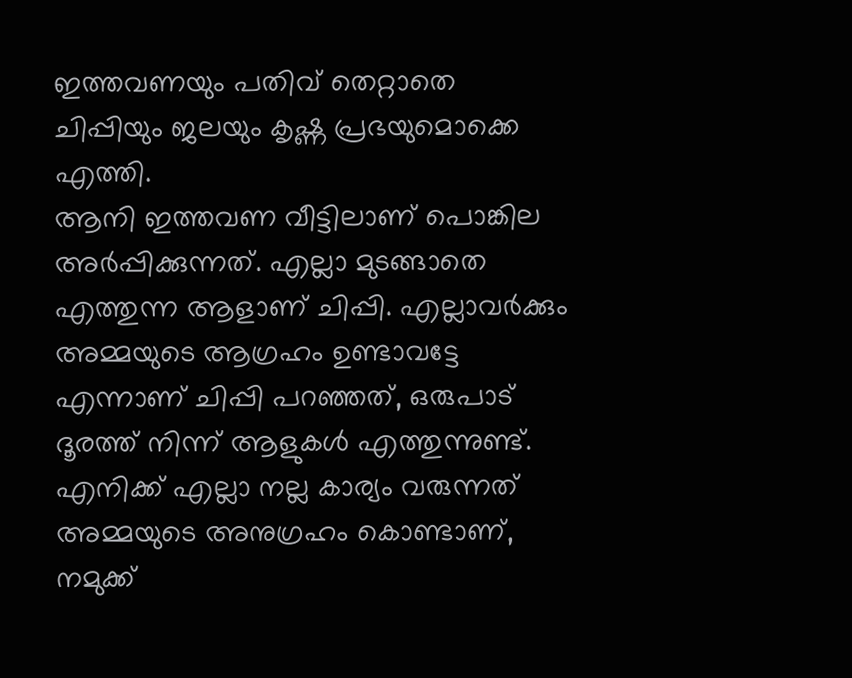ഇത്തവണയും പതിവ് തെറ്റാതെ ചിപ്പിയും ജലയും കൃഷ്ണ പ്രഭയുമൊക്കെ എത്തി.
ആനി ഇത്തവണ വീട്ടിലാണ് പൊങ്കില അർപ്പിക്കുന്നത്. എല്ലാ മുടങ്ങാതെ എത്തുന്ന ആളാണ് ചിപ്പി. എല്ലാവർക്കും അമ്മയുടെ ആഗ്രഹം ഉണ്ടാവട്ടേ എന്നാണ് ചിപ്പി പറഞ്ഞത്, ഒരുപാട് ദൂരത്ത് നിന്ന് ആളുകൾ എത്തുന്നുണ്ട്. എനിക്ക് എല്ലാ നല്ല കാര്യം വരുന്നത് അമ്മയുടെ അനുഗ്രഹം കൊണ്ടാണ്, നമുക്ക്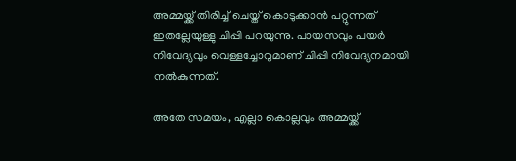അമ്മയ്ക്ക് തിരിച്ച് ചെയ്ത് കൊടുക്കാൻ പറ്റുന്നത് ഇതല്ലേയുള്ളു ചിപ്പി പറയുന്നു. പായസവും പയർ നിവേദ്യവും വെള്ളച്ചോറുമാണ് ചിപ്പി നിവേദ്യനമായി നൽകുന്നത്.

അതേ സമയം, എല്ലാ കൊല്ലവും അമ്മയ്ക്ക്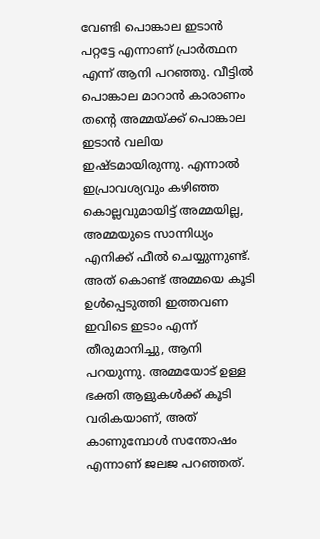വേണ്ടി പൊങ്കാല ഇടാൻ പറ്റട്ടേ എന്നാണ് പ്രാർത്ഥന എന്ന് ആനി പറഞ്ഞു. വീട്ടിൽ പൊങ്കാല മാറാൻ കാരാണം തന്റെ അമ്മയ്ക്ക് പൊങ്കാല ഇടാൻ വലിയ ഇഷ്ടമായിരുന്നു. എന്നാൽ ഇപ്രാവശ്യവും കഴിഞ്ഞ കൊല്ലവുമായിട്ട് അമ്മയില്ല, അമ്മയുടെ സാന്നിധ്യം എനിക്ക് ഫീൽ ചെയ്യുന്നുണ്ട്. അത് കൊണ്ട് അമ്മയെ കൂടി ഉൾപ്പെടുത്തി ഇത്തവണ ഇവിടെ ഇടാം എന്ന് തീരുമാനിച്ചു, ആനി പറയുന്നു. അമ്മയോട് ഉള്ള ഭക്തി ആളുകൾക്ക് കൂടി വരികയാണ്, അത് കാണുമ്പോൾ സന്തോഷം എന്നാണ് ജലജ പറഞ്ഞത്.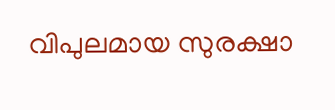വിപുലമായ സുരക്ഷാ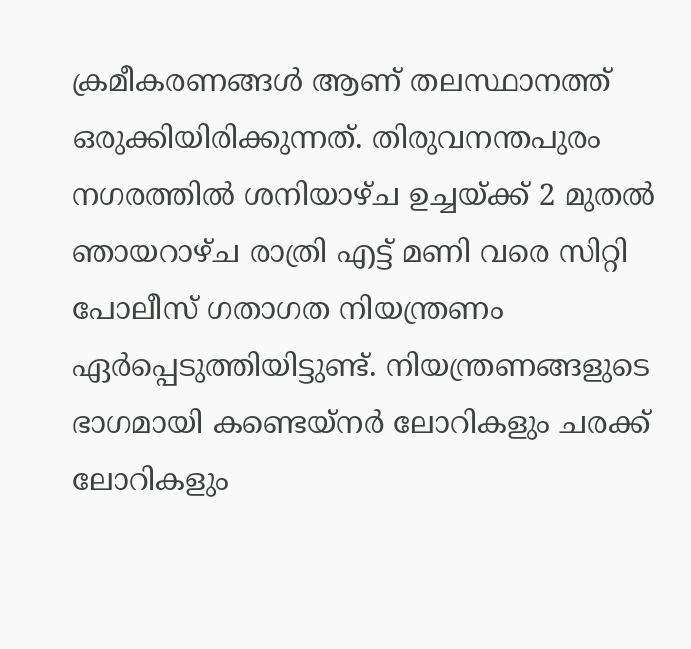ക്രമീകരണങ്ങൾ ആണ് തലസ്ഥാനത്ത് ഒരുക്കിയിരിക്കുന്നത്. തിരുവനന്തപുരം നഗരത്തിൽ ശനിയാഴ്ച ഉച്ചയ്ക്ക് 2 മുതൽ ഞായറാഴ്ച രാത്രി എട്ട് മണി വരെ സിറ്റി പോലീസ് ഗതാഗത നിയന്ത്രണം ഏർപ്പെടുത്തിയിട്ടുണ്ട്. നിയന്ത്രണങ്ങളുടെ ഭാഗമായി കണ്ടെയ്നർ ലോറികളും ചരക്ക് ലോറികളും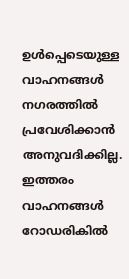ഉൾപ്പെടെയുള്ള വാഹനങ്ങൾ നഗരത്തിൽ പ്രവേശിക്കാൻ അനുവദിക്കില്ല. ഇത്തരം വാഹനങ്ങൾ റോഡരികിൽ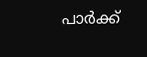പാർക്ക്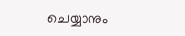ചെയ്യാനും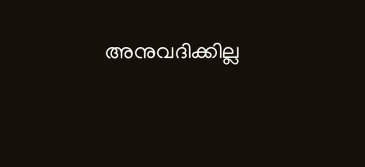അനുവദിക്കില്ല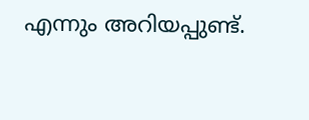എന്നും അറിയപ്പുണ്ട്.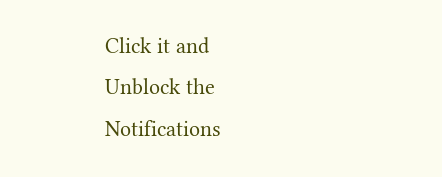Click it and Unblock the Notifications